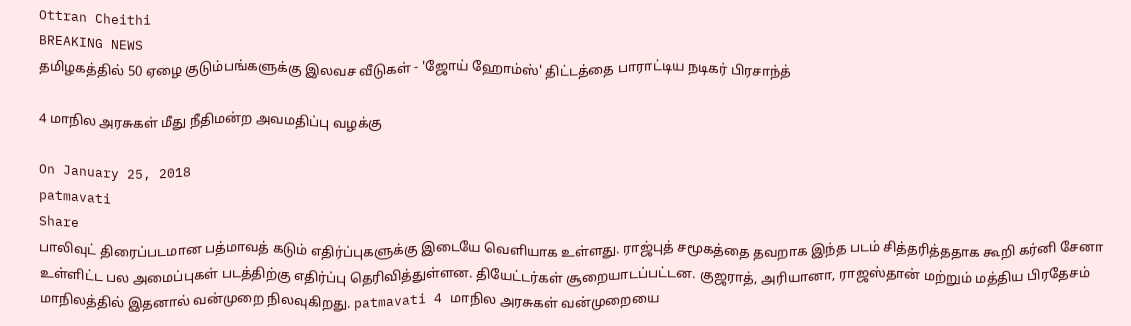Ottran Cheithi
BREAKING NEWS
தமிழகத்தில் 50 ஏழை குடும்பங்களுக்கு இலவச வீடுகள் - 'ஜோய் ஹோம்ஸ்' திட்டத்தை பாராட்டிய நடிகர் பிரசாந்த்

4 மாநில அரசுகள் மீது நீதிமன்ற அவமதிப்பு வழக்கு

On January 25, 2018
patmavati
Share
பாலிவுட் திரைப்படமான பத்மாவத் கடும் எதிர்ப்புகளுக்கு இடையே வெளியாக உள்ளது. ராஜ்புத் சமூகத்தை தவறாக இந்த படம் சித்தரித்ததாக கூறி கர்னி சேனா உள்ளிட்ட பல அமைப்புகள் படத்திற்கு எதிர்ப்பு தெரிவித்துள்ளன. தியேட்டர்கள் சூறையாடப்பட்டன. குஜராத், அரியானா, ராஜஸ்தான் மற்றும் மத்திய பிரதேசம் மாநிலத்தில் இதனால் வன்முறை நிலவுகிறது. patmavati 4 மாநில அரசுகள் வன்முறையை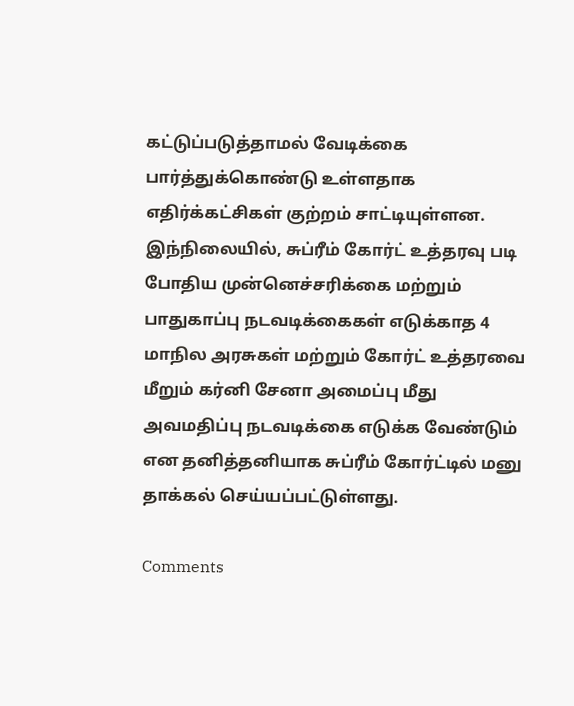கட்டுப்படுத்தாமல் வேடிக்கை பார்த்துக்கொண்டு உள்ளதாக எதிர்க்கட்சிகள் குற்றம் சாட்டியுள்ளன. இந்நிலையில், சுப்ரீம் கோர்ட் உத்தரவு படி போதிய முன்னெச்சரிக்கை மற்றும் பாதுகாப்பு நடவடிக்கைகள் எடுக்காத 4 மாநில அரசுகள் மற்றும் கோர்ட் உத்தரவை மீறும் கர்னி சேனா அமைப்பு மீது அவமதிப்பு நடவடிக்கை எடுக்க வேண்டும் என தனித்தனியாக சுப்ரீம் கோர்ட்டில் மனு தாக்கல் செய்யப்பட்டுள்ளது.

Comments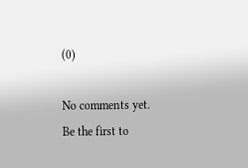(0)

No comments yet. Be the first to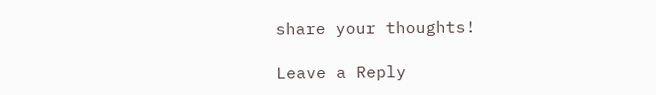share your thoughts!

Leave a Reply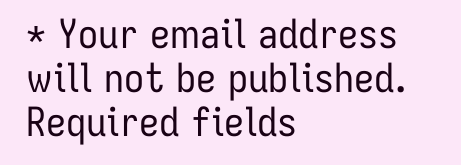* Your email address will not be published. Required fields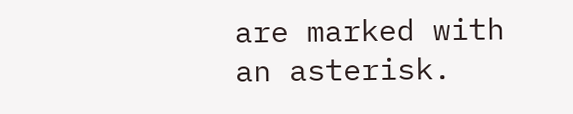are marked with an asterisk.